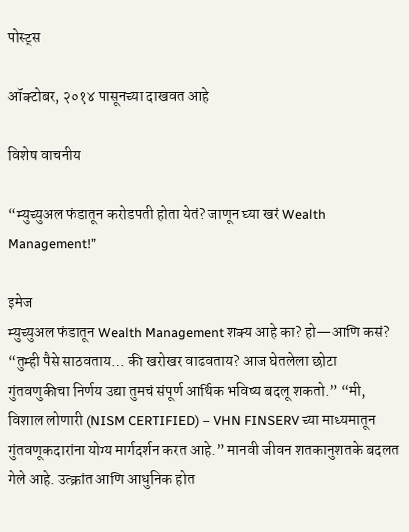पोस्ट्स

ऑक्टोबर, २०१४ पासूनच्या दाखवत आहे

विशेष वाचनीय

“म्युच्युअल फंडातून करोडपती होता येतं? जाणून घ्या खरं Wealth Management!”

इमेज
म्युच्युअल फंडातून Wealth Management शक्य आहे का? हो—आणि कसं? “तुम्ही पैसे साठवताय… की खरोखर वाढवताय? आज घेतलेला छोटा गुंतवणुकीचा निर्णय उद्या तुमचं संपूर्ण आर्थिक भविष्य बदलू शकतो.” “मी, विशाल लोणारी (NISM CERTIFIED) – VHN FINSERV च्या माध्यमातून गुंतवणूकदारांना योग्य मार्गदर्शन करत आहे.” मानवी जीवन शतकानुशतके बदलत गेले आहे. उत्क्रांत आणि आधुनिक होत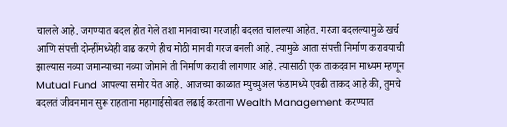चालले आहे. जगण्यात बदल होत गेले तशा मानवाच्या गरजाही बदलत चालल्या आहेत. गरजा बदलल्यामुळे खर्च आणि संपत्ती दोन्हींमध्येही वाढ करणे हीच मोठी मानवी गरज बनली आहे. त्यामुळे आता संपत्ती निर्माण करावयाची झाल्यास नव्या जमान्याच्या नव्या जोमाने ती निर्माण करावी लागणार आहे. त्यासाठी एक ताकदवान माध्यम म्हणून Mutual Fund आपल्या समोर येत आहे. आजच्या काळात म्युच्युअल फंडामध्ये एवढी ताकद आहे की, तुमचे बदलतं जीवनमान सुरू राहताना महागाईसोबत लढाई करताना Wealth Management करण्यात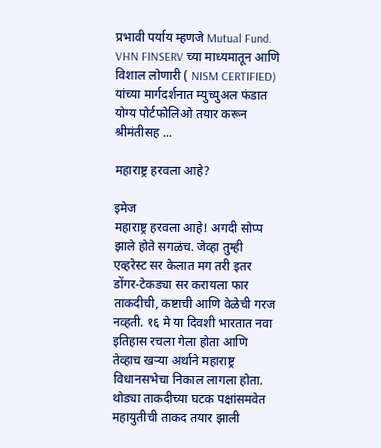प्रभावी पर्याय म्हणजे Mutual Fund. VHN FINSERV च्या माध्यमातून आणि विशाल लोणारी ( NISM CERTIFIED) यांच्या मार्गदर्शनात म्युच्युअल फंडात योग्य पोर्टफोलिओ तयार करून श्रीमंतीसह ...

महाराष्ट्र हरवला आहे?

इमेज
महाराष्ट्र हरवला आहे! अगदी सोप्प झाले होते सगळंच. जेव्हा तुम्ही एव्हरेस्ट सर केलात मग तरी इतर डोंगर-टेकड्या सर करायला फार ताकदीची, कष्टाची आणि वेळेची गरज नव्हती. १६ मे या दिवशी भारतात नवा इतिहास रचला गेला होता आणि तेव्हाच खऱ्या अर्थाने महाराष्ट्र विधानसभेचा निकाल लागला होता. थोड्या ताकदीच्या घटक पक्षांसमवेत महायुतीची ताकद तयार झाली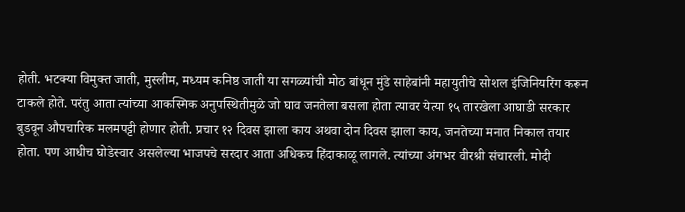होती. भटक्या विमुक्त जाती, मुस्लीम, मध्यम कनिष्ठ जाती या सगळ्यांची मोठ बांधून मुंडे साहेबांनी महायुतीचे सोशल इंजिनियरिंग करून टाकले होते. परंतु आता त्यांच्या आकस्मिक अनुपस्थितीमुळे जो घाव जनतेला बसला होता त्यावर येत्या १५ तारखेला आघाडी सरकार बुडवून औपचारिक मलमपट्टी होणार होती. प्रचार १२ दिवस झाला काय अथवा दोन दिवस झाला काय, जनतेच्या मनात निकाल तयार होता. पण आधीच घोडेस्वार असलेल्या भाजपचे सरदार आता अधिकच हिंदाकाळू लागले. त्यांच्या अंगभर वीरश्री संचारली. मोदी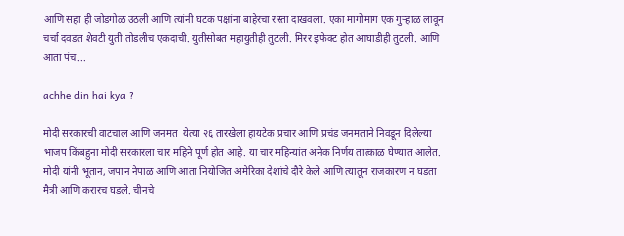आणि सहा ही जोडगोळ उठली आणि त्यांनी घटक पक्षांना बाहेरचा रस्ता दाखवला. एका मागोमाग एक गुऱ्हाळ लावून चर्चा दवडत शेवटी युती तोडलीच एकदाची. युतीसोबत महायुतीही तुटली. मिरर इफेक्ट होत आघाडीही तुटली. आणि आता पंच...

achhe din hai kya ?

मोदी सरकारची वाटचाल आणि जनमत  येत्या २६ तारखेला हायटेक प्रचार आणि प्रचंड जनमताने निवडून दिलेल्या भाजप किंबहुना मोदी सरकारला चार महिने पूर्ण होत आहे. या चार महिन्यांत अनेक निर्णय तात्काळ घेण्यात आलेत. मोदी यांनी भूतान, जपान नेपाळ आणि आता नियोजित अमेरिका देशांचे दौरे केले आणि त्यातून राजकारण न घडता मैत्री आणि करारच घडले. चीनचे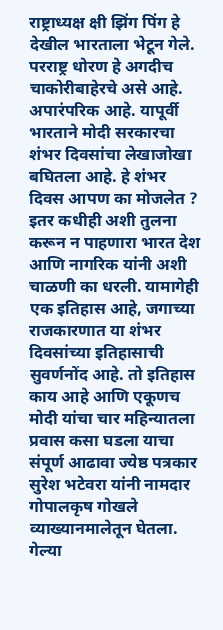राष्ट्राध्यक्ष क्षी झिंग पिंग हे देखील भारताला भेटून गेले. परराष्ट्र धोरण हे अगदीच चाकोरीबाहेरचे असे आहे. अपारंपरिक आहे. यापूर्वी भारताने मोदी सरकारचा शंभर दिवसांचा लेखाजोखा बघितला आहे. हे शंभर दिवस आपण का मोजलेत ? इतर कधीही अशी तुलना करून न पाहणारा भारत देश आणि नागरिक यांनी अशी चाळणी का धरली. यामागेही एक इतिहास आहे, जगाच्या राजकारणात या शंभर दिवसांच्या इतिहासाची सुवर्णनोंद आहे. तो इतिहास काय आहे आणि एकूणच मोदी यांचा चार महिन्यातला प्रवास कसा घडला याचा संपूर्ण आढावा ज्येष्ठ पत्रकार सुरेश भटेवरा यांनी नामदार गोपालकृष गोखले व्याख्यानमालेतून घेतला. गेल्या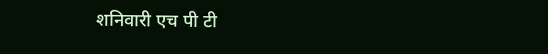शनिवारी एच पी टी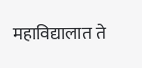महाविद्यालात ते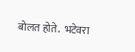बोलत होते.  भटेवरा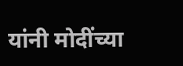यांनी मोदींच्या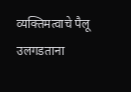व्यक्तिमत्वाचे पैलू उलगडताना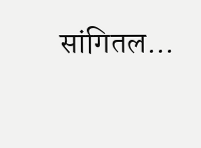सांगितल...